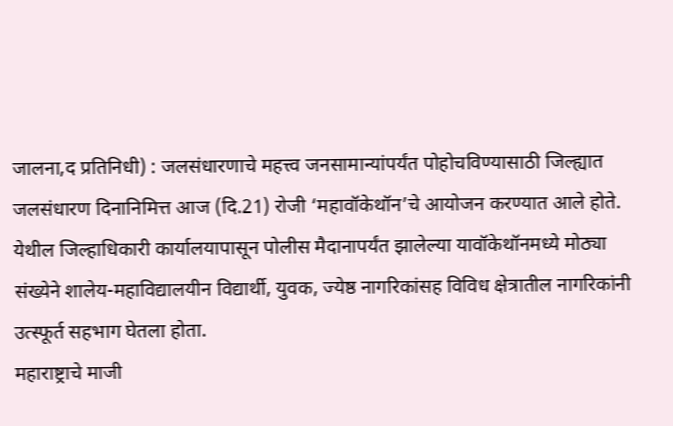जालना,द प्रतिनिधी) : जलसंधारणाचे महत्त्व जनसामान्यांपर्यंत पोहोचविण्यासाठी जिल्ह्यात जलसंधारण दिनानिमित्त आज (दि.21) रोजी ‘महावॉकेथॉन’चे आयोजन करण्यात आले होते. येथील जिल्हाधिकारी कार्यालयापासून पोलीस मैदानापर्यंत झालेल्या यावॉकेथॉनमध्ये मोठ्या संख्येने शालेय-महाविद्यालयीन विद्यार्थी, युवक, ज्येष्ठ नागरिकांसह विविध क्षेत्रातील नागरिकांनी उत्स्फूर्त सहभाग घेतला होता.
महाराष्ट्राचे माजी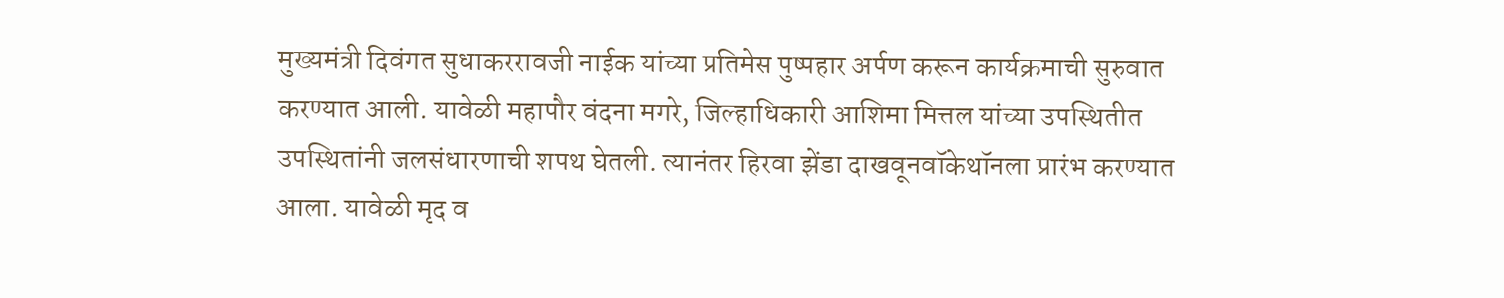मुख्यमंत्री दिवंगत सुधाकररावजी नाईक यांच्या प्रतिमेस पुष्पहार अर्पण करून कार्यक्रमाची सुरुवात करण्यात आली. यावेळी महापौर वंदना मगरे, जिल्हाधिकारी आशिमा मित्तल यांच्या उपस्थितीत उपस्थितांनी जलसंधारणाची शपथ घेतली. त्यानंतर हिरवा झेंडा दाखवूनवॉकेथॉनला प्रारंभ करण्यात आला. यावेळी मृद व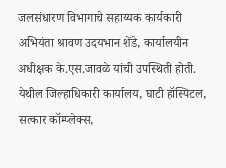जलसंधारण विभागाचे सहाय्यक कार्यकारी अभियंता श्रावण उदयभान शेंडे, कार्यालयीन अधीक्षक के.एस.जावळे यांची उपस्थिती होती.
येथील जिल्हाधिकारी कार्यालय, घाटी हॉस्पिटल, सत्कार कॉम्प्लेक्स,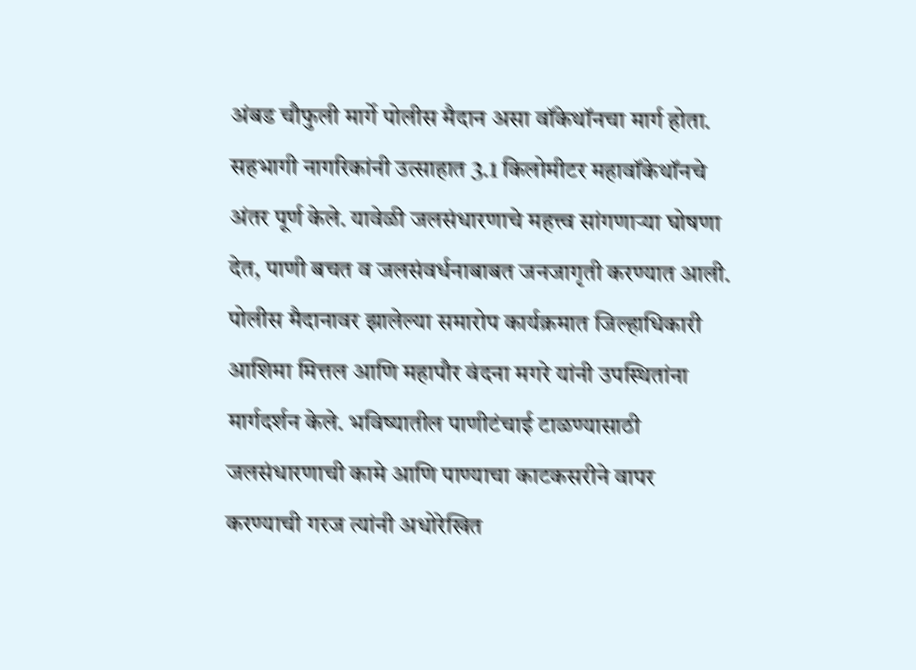अंबड चौफुली मार्गे पोलीस मैदान असा वॉकेथॉनचा मार्ग होता. सहभागी नागरिकांनी उत्साहात 3.1 किलोमीटर महावॉकेथॉनचे अंतर पूर्ण केले. यावेळी जलसंधारणाचे महत्त्व सांगणाऱ्या घोषणा देत, पाणी बचत व जलसंवर्धनाबाबत जनजागृती करण्यात आली.
पोलीस मैदानावर झालेल्या समारोप कार्यक्रमात जिल्हाधिकारी आशिमा मित्तल आणि महापौर वंदना मगरे यांनी उपस्थितांना मार्गदर्शन केले. भविष्यातील पाणीटंचाई टाळण्यासाठी जलसंधारणाची कामे आणि पाण्याचा काटकसरीने वापर करण्याची गरज त्यांनी अधोरेखित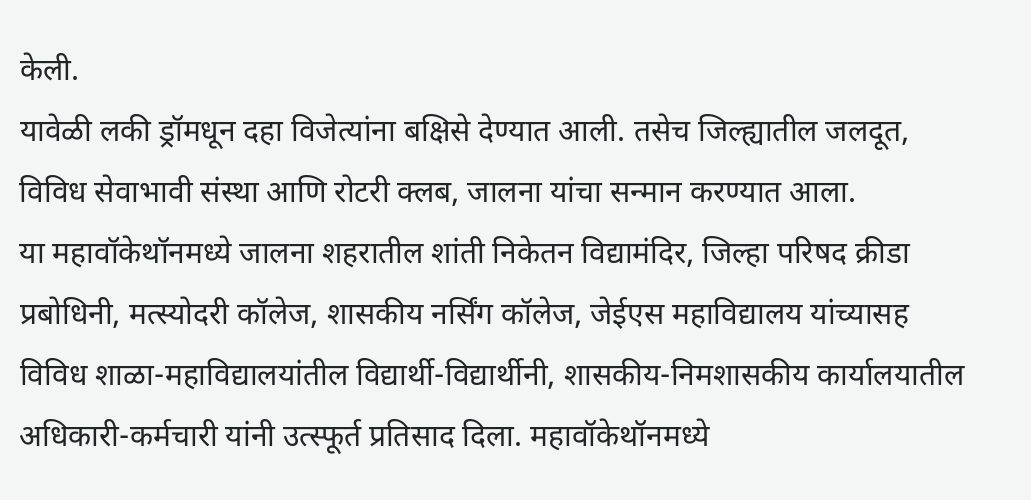केली.
यावेळी लकी ड्रॉमधून दहा विजेत्यांना बक्षिसे देण्यात आली. तसेच जिल्ह्यातील जलदूत, विविध सेवाभावी संस्था आणि रोटरी क्लब, जालना यांचा सन्मान करण्यात आला.
या महावॉकेथॉनमध्ये जालना शहरातील शांती निकेतन विद्यामंदिर, जिल्हा परिषद क्रीडा प्रबोधिनी, मत्स्योदरी कॉलेज, शासकीय नर्सिंग कॉलेज, जेईएस महाविद्यालय यांच्यासह विविध शाळा-महाविद्यालयांतील विद्यार्थी-विद्यार्थीनी, शासकीय-निमशासकीय कार्यालयातील अधिकारी-कर्मचारी यांनी उत्स्फूर्त प्रतिसाद दिला. महावॉकेथॉनमध्ये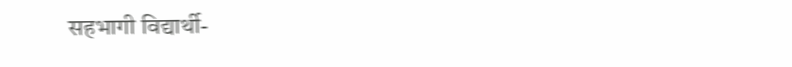सहभागी विद्यार्थी-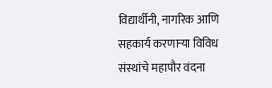विद्यार्थीनी, नागरिक आणि सहकार्य करणाऱ्या विविध संस्थांचे महापौर वंदना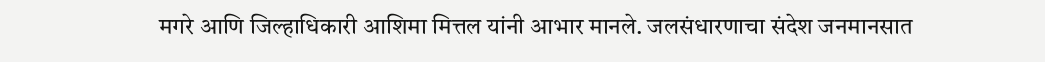मगरे आणि जिल्हाधिकारी आशिमा मित्तल यांनी आभार मानले. जलसंधारणाचा संदेश जनमानसात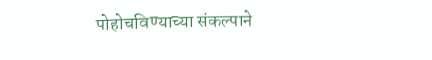पोहोचविण्याच्या संकल्पाने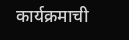कार्यक्रमाची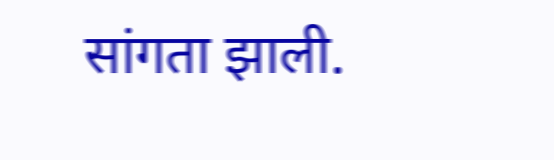सांगता झाली.